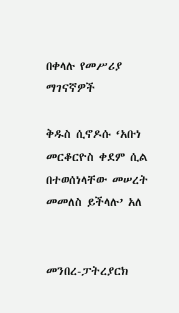በቀላሉ የመሥሪያ ማገናኛዎች

ቅዱስ ሲኖዶሱ ‘አቡነ መርቆርዮስ ቀደም ሲል በተወሰነላቸው መሠረት መመለስ ይችላሉ’ አለ


መንበረ-ፓትረያርክ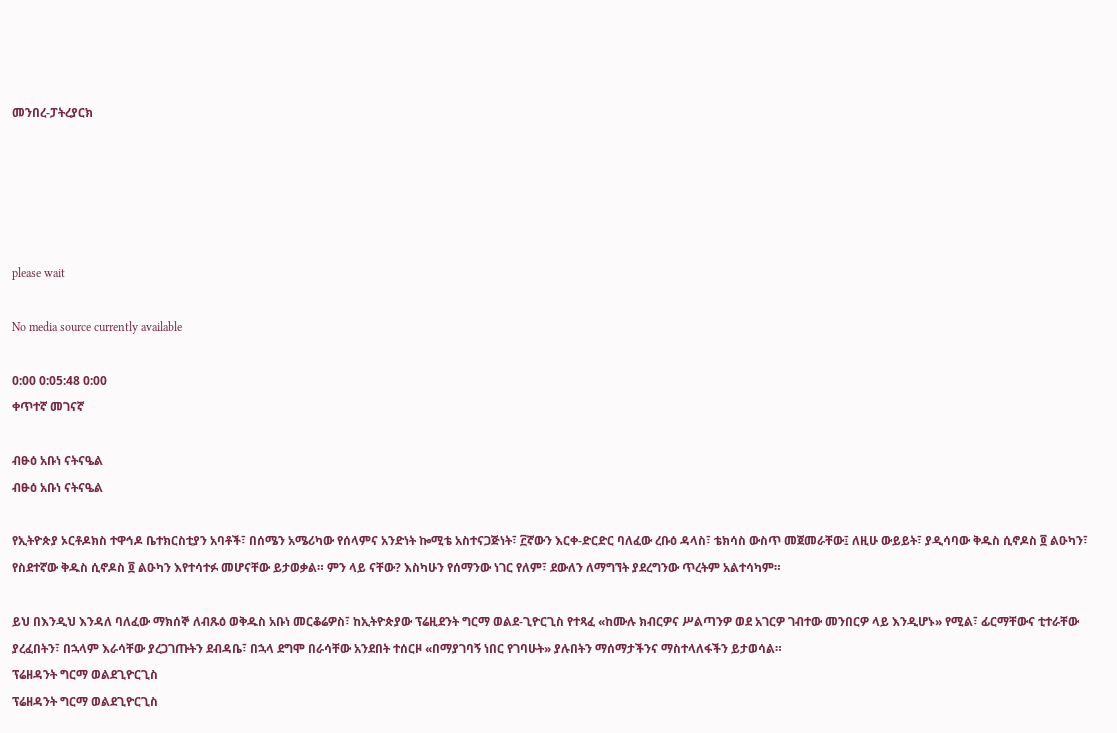መንበረ-ፓትረያርክ





please wait

No media source currently available

0:00 0:05:48 0:00
ቀጥተኛ መገናኛ

ብፁዕ አቡነ ናትናዔል
ብፁዕ አቡነ ናትናዔል

የኢትዮጵያ ኦርቶዶክስ ተዋኅዶ ቤተክርስቲያን አባቶች፣ በሰሜን አሜሪካው የሰላምና አንድነት ኰሚቴ አስተናጋጅነት፣ ፫ኛውን እርቀ-ድርድር ባለፈው ረቡዕ ዳላስ፣ ቴክሳስ ውስጥ መጀመራቸው፤ ለዚሁ ውይይት፣ ያዲሳባው ቅዱስ ሲኖዶስ ፬ ልዑካን፣ የስደተኛው ቅዱስ ሲኖዶስ ፬ ልዑካን እየተሳተፉ መሆናቸው ይታወቃል። ምን ላይ ናቸው? እስካሁን የሰማንው ነገር የለም፣ ደውለን ለማግኘት ያደረግንው ጥረትም አልተሳካም።

ይህ በእንዲህ እንዳለ ባለፈው ማክሰኞ ለብጹዕ ወቅዱስ አቡነ መርቆሬዎስ፣ ከኢትዮጵያው ፕሬዚደንት ግርማ ወልደ-ጊዮርጊስ የተጻፈ «ከሙሉ ክብርዎና ሥልጣንዎ ወደ አገርዎ ገብተው መንበርዎ ላይ እንዲሆኑ» የሚል፣ ፊርማቸውና ቲተራቸው ያረፈበትን፣ በኋላም እራሳቸው ያረጋገጡትን ደብዳቤ፣ በኋላ ደግሞ በራሳቸው አንደበት ተሰርዞ «በማያገባኝ ነበር የገባሁት» ያሉበትን ማሰማታችንና ማስተላለፋችን ይታወሳል።
ፕሬዘዳንት ግርማ ወልደጊዮርጊስ
ፕሬዘዳንት ግርማ ወልደጊዮርጊስ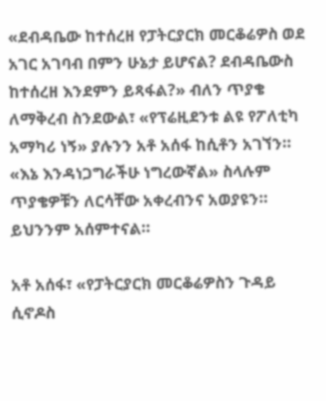«ደብዳቤው ከተሰረዘ የፓትርያርክ መርቆሬዎስ ወደ አገር አገባብ በምን ሁኔታ ይሆናል? ደብዳቤውስ ከተሰረዘ እንደምን ይጻፋል?» ብለን ጥያቄ ለማቅረብ ስንደውል፣ «የፕሬዚደንቱ ልዩ የፖለቲካ አማካሪ ነኝ» ያሉንን አቶ አሰፋ ከሲቶን አገኘን። «እኔ እንዳነጋግራችሁ ነግረውኛል» ስላሉም ጥያቄዎቹን ለርሳቸው አቀረብንና አወያዩን። ይህንንም አሰምተናል።

አቶ አሰፋ፣ «የፓትርያርክ መርቆሬዎስን ጉዳይ ሲኖዶስ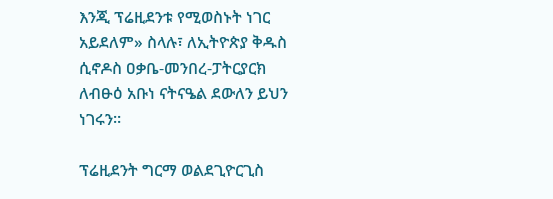እንጂ ፕሬዚደንቱ የሚወስኑት ነገር አይደለም» ስላሉ፣ ለኢትዮጵያ ቅዱስ ሲኖዶስ ዐቃቤ-መንበረ-ፓትርያርክ ለብፁዕ አቡነ ናትናዔል ደውለን ይህን ነገሩን።

ፕሬዚደንት ግርማ ወልደጊዮርጊስ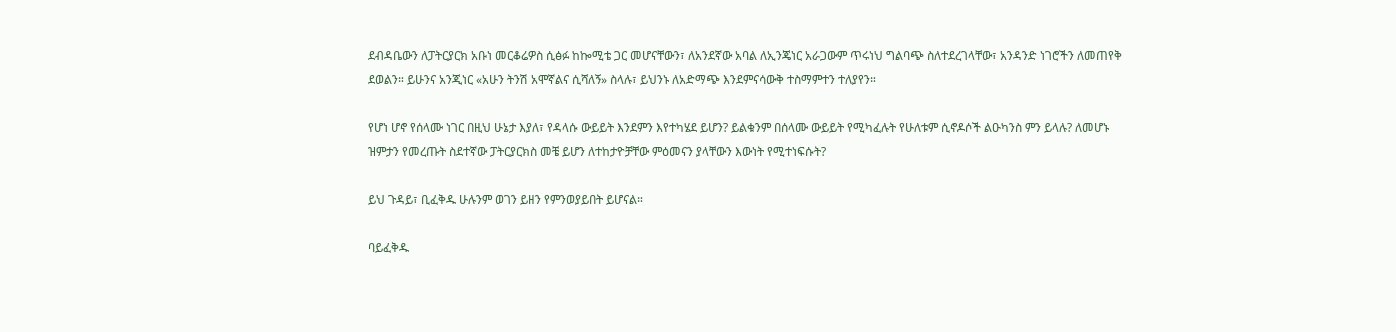ደብዳቤውን ለፓትርያርክ አቡነ መርቆሬዎስ ሲፅፉ ከኰሚቴ ጋር መሆናቸውን፣ ለአንደኛው አባል ለኢንጄነር አራጋውም ጥሩነህ ግልባጭ ስለተደረገላቸው፣ አንዳንድ ነገሮችን ለመጠየቅ ደወልን። ይሁንና አንጂነር «አሁን ትንሽ አሞኛልና ሲሻለኝ» ስላሉ፣ ይህንኑ ለአድማጭ እንደምናሳውቅ ተስማምተን ተለያየን።

የሆነ ሆኖ የሰላሙ ነገር በዚህ ሁኔታ እያለ፣ የዳላሱ ውይይት እንደምን እየተካሄደ ይሆን? ይልቁንም በሰላሙ ውይይት የሚካፈሉት የሁለቱም ሲኖዶሶች ልዑካንስ ምን ይላሉ? ለመሆኑ ዝምታን የመረጡት ስደተኛው ፓትርያርክስ መቼ ይሆን ለተከታዮቻቸው ምዕመናን ያላቸውን እውነት የሚተነፍሱት?

ይህ ጉዳይ፣ ቢፈቅዱ ሁሉንም ወገን ይዘን የምንወያይበት ይሆናል።

ባይፈቅዱ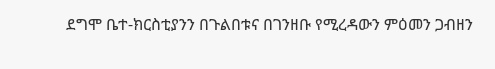ደግሞ ቤተ-ክርስቲያንን በጉልበቱና በገንዘቡ የሚረዳውን ምዕመን ጋብዘን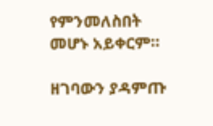የምንመለስበት መሆኑ አይቀርም።

ዘገባውን ያዳምጡ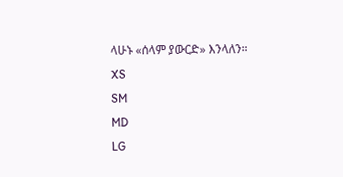ላሁኑ «ሰላም ያውርድ» እንላለን።
XS
SM
MD
LG